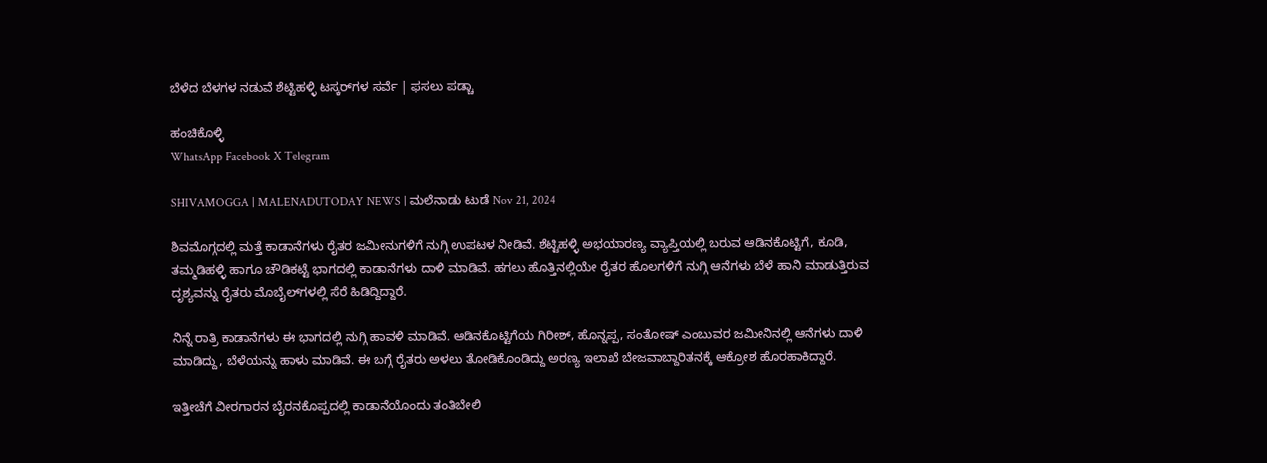ಬೆಳೆದ ಬೆಳಗಳ ನಡುವೆ ಶೆಟ್ಟಿಹಳ್ಳಿ ಟಸ್ಕರ್‌ಗಳ ಸರ್ವೆ | ಫಸಲು ಪಡ್ಚಾ

ಹಂಚಿಕೊಳ್ಳಿ
WhatsApp Facebook X Telegram

SHIVAMOGGA | MALENADUTODAY NEWS | ಮಲೆನಾಡು ಟುಡೆ Nov 21, 2024

ಶಿವಮೊಗ್ಗದಲ್ಲಿ ಮತ್ತೆ ಕಾಡಾನೆಗಳು ರೈತರ ಜಮೀನುಗಳಿಗೆ ನುಗ್ಗಿ ಉಪಟಳ ನೀಡಿವೆ. ಶೆಟ್ಟಿಹಳ್ಳಿ ಅಭಯಾರಣ್ಯ ವ್ಯಾಪ್ತಿಯಲ್ಲಿ ಬರುವ ಆಡಿನಕೊಟ್ಟಿಗೆ, ಕೂಡಿ, ತಮ್ಮಡಿಹಳ್ಳಿ ಹಾಗೂ ಚೌಡಿಕಟ್ಟೆ ಭಾಗದಲ್ಲಿ ಕಾಡಾನೆಗಳು ದಾಳಿ ಮಾಡಿವೆ. ಹಗಲು ಹೊತ್ತಿನಲ್ಲಿಯೇ ರೈತರ ಹೊಲಗಳಿಗೆ ನುಗ್ಗಿ ಆನೆಗಳು ಬೆಳೆ ಹಾನಿ ಮಾಡುತ್ತಿರುವ ದೃಶ್ಯವನ್ನು ರೈತರು ಮೊಬೈಲ್‌ಗಳಲ್ಲಿ ಸೆರೆ ಹಿಡಿದ್ದಿದ್ದಾರೆ.

ನಿನ್ನೆ ರಾತ್ರಿ ಕಾಡಾನೆಗಳು ಈ ಭಾಗದಲ್ಲಿ ನುಗ್ಗಿ ಹಾವಳಿ ಮಾಡಿವೆ. ಆಡಿನಕೊಟ್ಟಿಗೆಯ ಗಿರೀಶ್, ಹೊನ್ನಪ್ಪ, ಸಂತೋಷ್ ಎಂಬುವರ ಜಮೀನಿನಲ್ಲಿ ಆನೆಗಳು ದಾಳಿ ಮಾಡಿದ್ದು, ಬೆಳೆಯನ್ನು ಹಾಳು ಮಾಡಿವೆ. ಈ ಬಗ್ಗೆ ರೈತರು ಅಳಲು ತೋಡಿಕೊಂಡಿದ್ದು ಅರಣ್ಯ ಇಲಾಖೆ ಬೇಜವಾಬ್ದಾರಿತನಕ್ಕೆ ಆಕ್ರೋಶ ಹೊರಹಾಕಿದ್ದಾರೆ.

ಇತ್ತೀಚೆಗೆ ವೀರಗಾರನ ಬೈರನಕೊಪ್ಪದಲ್ಲಿ ಕಾಡಾನೆಯೊಂದು ತಂತಿಬೇಲಿ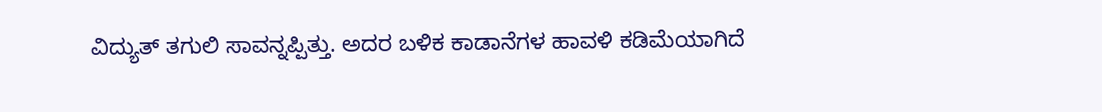ವಿದ್ಯುತ್‌ ತಗುಲಿ ಸಾವನ್ನಪ್ಪಿತ್ತು. ಅದರ ಬಳಿಕ ಕಾಡಾನೆಗಳ ಹಾವಳಿ ಕಡಿಮೆಯಾಗಿದೆ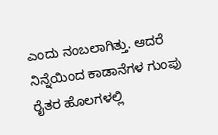ಎಂದು ನಂಬಲಾಗಿತ್ತು. ಆದರೆ ನಿನ್ನೆಯಿಂದ ಕಾಡಾನೆಗಳ ಗುಂಪು ರೈತರ ಹೊಲಗಳಲ್ಲಿ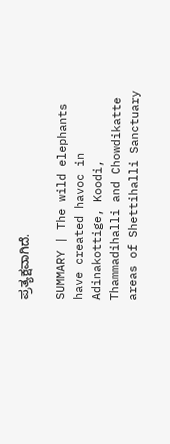ಪ್ರತ್ಯಕ್ಷವಾಗಿದೆ.

SUMMARY | The wild elephants have created havoc in Adinakottige, Koodi, Thammadihalli and Chowdikatte areas of Shettihalli Sanctuary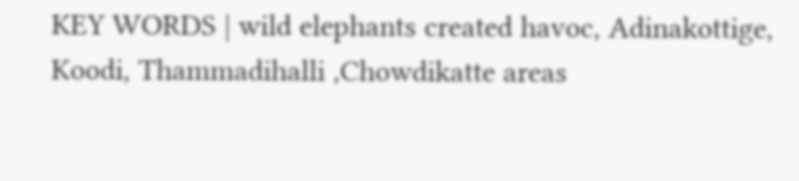KEY WORDS | wild elephants created havoc, Adinakottige, Koodi, Thammadihalli ,Chowdikatte areas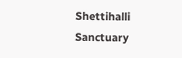Shettihalli Sanctuary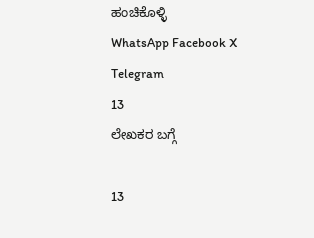ಹಂಚಿಕೊಳ್ಳಿ
WhatsApp Facebook X Telegram
13
ಲೇಖಕರ ಬಗ್ಗೆ

13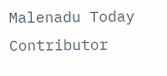Malenadu Today Contributor